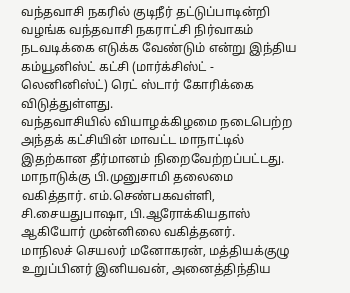வந்தவாசி நகரில் குடிநீர் தட்டுப்பாடின்றி வழங்க வந்தவாசி நகராட்சி நிர்வாகம் நடவடிக்கை எடுக்க வேண்டும் என்று இந்திய கம்யூனிஸ்ட் கட்சி (மார்க்சிஸ்ட் - லெனினிஸ்ட்) ரெட் ஸ்டார் கோரிக்கை விடுத்துள்ளது.
வந்தவாசியில் வியாழக்கிழமை நடைபெற்ற அந்தக் கட்சியின் மாவட்ட மாநாட்டில் இதற்கான தீர்மானம் நிறைவேற்றப்பட்டது. மாநாடுக்கு பி.முனுசாமி தலைமை வகித்தார். எம்.செண்பகவள்ளி, சி.சையதுபாஷா, பி.ஆரோக்கியதாஸ் ஆகியோர் முன்னிலை வகித்தனர்.
மாநிலச் செயலர் மனோகரன், மத்தியக்குழு உறுப்பினர் இனியவன், அனைத்திந்திய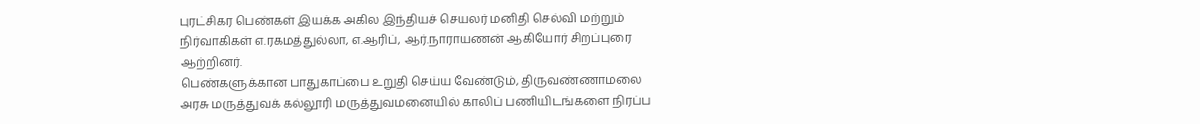புரட்சிகர பெண்கள் இயக்க அகில இந்தியச் செயலர் மனிதி செல்வி மற்றும் நிர்வாகிகள் எ.ரகமத்துல்லா, எ.ஆரிப், ஆர்.நாராயணன் ஆகியோர் சிறப்புரை ஆற்றினர்.
பெண்களுக்கான பாதுகாப்பை உறுதி செய்ய வேண்டும், திருவண்ணாமலை அரசு மருத்துவக் கல்லூரி மருத்துவமனையில் காலிப் பணியிடங்களை நிரப்ப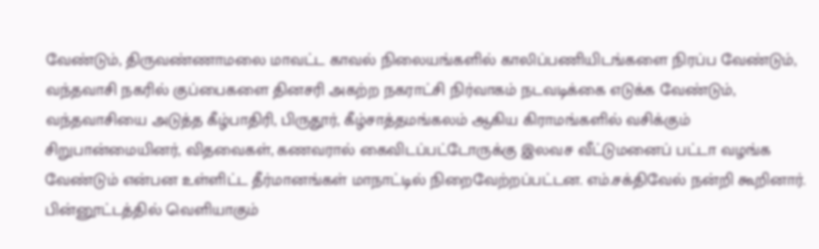வேண்டும், திருவண்ணாமலை மாவட்ட காவல் நிலையங்களில் காலிப்பணியிடங்களை நிரப்ப வேண்டும், வந்தவாசி நகரில் குப்பைகளை தினசரி அகற்ற நகராட்சி நிர்வாகம் நடவடிக்கை எடுக்க வேண்டும், வந்தவாசியை அடுத்த கீழ்பாதிரி, பிருதூர், கீழ்சாத்தமங்கலம் ஆகிய கிராமங்களில் வசிக்கும் சிறுபான்மையினர், விதவைகள், கணவரால் கைவிடப்பட்டோருக்கு இலவச வீட்டுமனைப் பட்டா வழங்க வேண்டும் என்பன உள்ளிட்ட தீர்மானங்கள் மாநாட்டில் நிறைவேற்றப்பட்டன. எம்.சக்திவேல் நன்றி கூறினார்.
பின்னூட்டத்தில் வெளியாகும்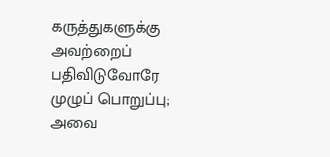கருத்துகளுக்கு அவற்றைப் பதிவிடுவோரே முழுப் பொறுப்பு; அவை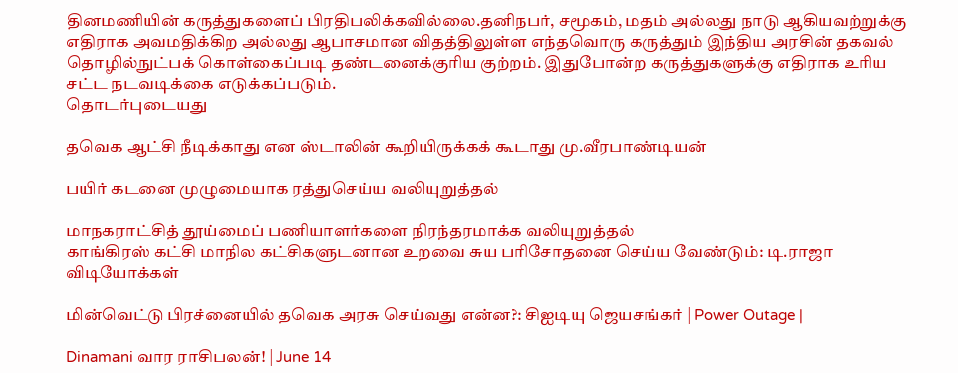தினமணியின் கருத்துகளைப் பிரதிபலிக்கவில்லை.தனிநபர், சமூகம், மதம் அல்லது நாடு ஆகியவற்றுக்கு எதிராக அவமதிக்கிற அல்லது ஆபாசமான விதத்திலுள்ள எந்தவொரு கருத்தும் இந்திய அரசின் தகவல் தொழில்நுட்பக் கொள்கைப்படி தண்டனைக்குரிய குற்றம். இதுபோன்ற கருத்துகளுக்கு எதிராக உரிய சட்ட நடவடிக்கை எடுக்கப்படும்.
தொடர்புடையது

தவெக ஆட்சி நீடிக்காது என ஸ்டாலின் கூறியிருக்கக் கூடாது மு.வீரபாண்டியன்

பயிர் கடனை முழுமையாக ரத்துசெய்ய வலியுறுத்தல்

மாநகராட்சித் தூய்மைப் பணியாளர்களை நிரந்தரமாக்க வலியுறுத்தல்
காங்கிரஸ் கட்சி மாநில கட்சிகளுடனான உறவை சுய பரிசோதனை செய்ய வேண்டும்: டி.ராஜா
விடியோக்கள்

மின்வெட்டு பிரச்னையில் தவெக அரசு செய்வது என்ன?: சிஐடியு ஜெயசங்கர் | Power Outage |

Dinamani வார ராசிபலன்! | June 14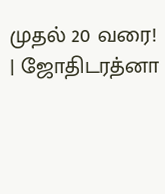முதல் 20 வரை! | ஜோதிடரத்னா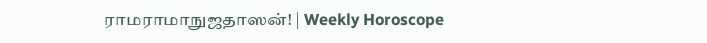ராமராமாநுஜதாஸன்! | Weekly Horoscope